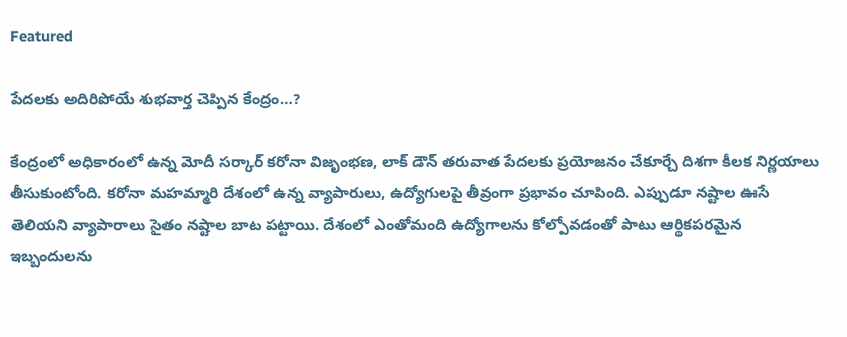Featured

పేదలకు అదిరిపోయే శుభవార్త చెప్పిన కేంద్రం…?

కేంద్రంలో అధికారంలో ఉన్న మోదీ సర్కార్ కరోనా విజృంభణ, లాక్ డౌన్ తరువాత పేదలకు ప్రయోజనం చేకూర్చే దిశగా కీలక నిర్ణయాలు తీసుకుంటోంది. కరోనా మహమ్మారి దేశంలో ఉన్న వ్యాపారులు, ఉద్యోగులపై తీవ్రంగా ప్రభావం చూపింది. ఎప్పుడూ నష్టాల ఊసే తెలియని వ్యాపారాలు సైతం నష్టాల బాట పట్టాయి. దేశంలో ఎంతోమంది ఉద్యోగాలను కోల్పోవడంతో పాటు ఆర్థికపరమైన ఇబ్బందులను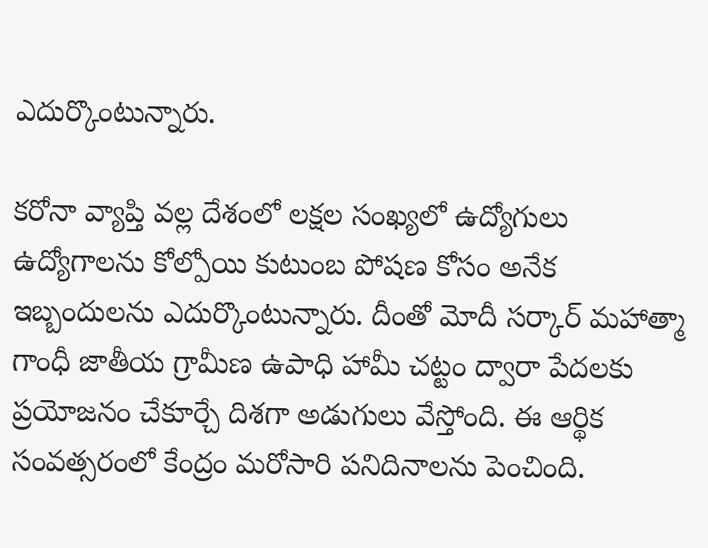ఎదుర్కొంటున్నారు.

కరోనా వ్యాప్తి వల్ల దేశంలో లక్షల సంఖ్యలో ఉద్యోగులు ఉద్యోగాలను కోల్పోయి కుటుంబ పోషణ కోసం అనేక ఇబ్బందులను ఎదుర్కొంటున్నారు. దీంతో మోదీ సర్కార్ మహాత్మా గాంధీ జాతీయ గ్రామీణ ఉపాధి హామీ చట్టం ద్వారా పేదలకు ప్రయోజనం చేకూర్చే దిశగా అడుగులు వేస్తోంది. ఈ ఆర్థిక సంవత్సరంలో కేంద్రం మరోసారి పనిదినాలను పెంచింది.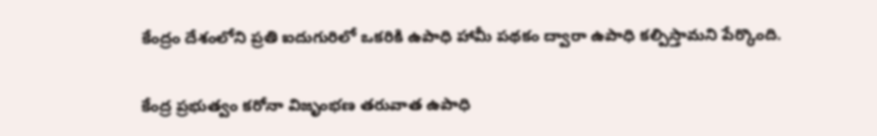కేంద్రం దేశంలోని ప్రతి ఐదుగురిలో ఒకరికి ఉపాధి హామీ పథకం ద్వారా ఉపాధి కల్పిస్తామని పేర్కొంది.

కేంద్ర ప్రభుత్వం కరోనా విజృంభణ తరువాత ఉపాధి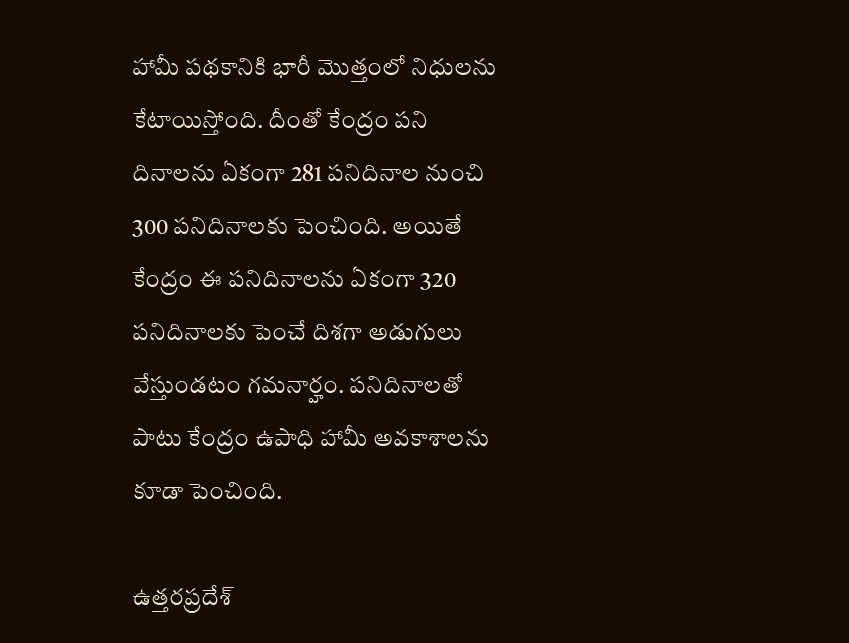హామీ పథకానికి భారీ మొత్తంలో నిధులను కేటాయిస్తోంది. దీంతో కేంద్రం పని దినాలను ఏకంగా 281 పనిదినాల నుంచి 300 పనిదినాలకు పెంచింది. అయితే కేంద్రం ఈ పనిదినాలను ఏకంగా 320 పనిదినాలకు పెంచే దిశగా అడుగులు వేస్తుండటం గమనార్హం. పనిదినాలతో పాటు కేంద్రం ఉపాధి హామీ అవకాశాలను కూడా పెంచింది.

ఉత్తరప్రదేశ్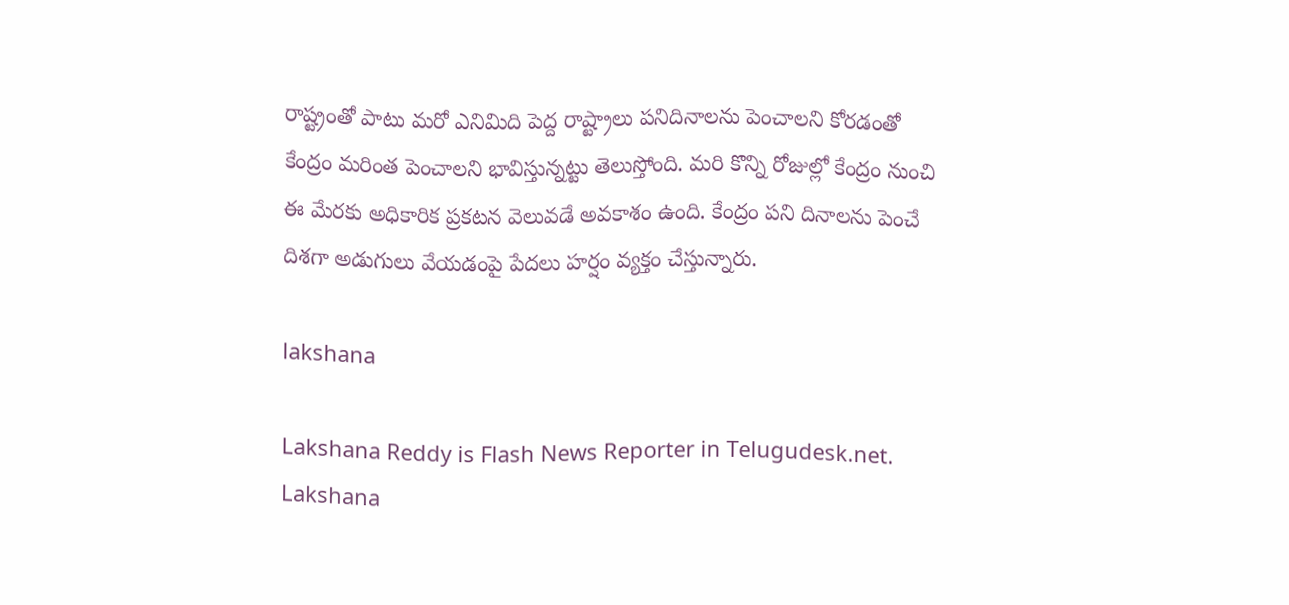రాష్ట్రంతో పాటు మరో ఎనిమిది పెద్ద రాష్ట్రాలు పనిదినాలను పెంచాలని కోరడంతో కేంద్రం మరింత పెంచాలని భావిస్తున్నట్టు తెలుస్తోంది. మరి కొన్ని రోజుల్లో కేంద్రం నుంచి ఈ మేరకు అధికారిక ప్రకటన వెలువడే అవకాశం ఉంది. కేంద్రం పని దినాలను పెంచే దిశగా అడుగులు వేయడంపై పేదలు హర్షం వ్యక్తం చేస్తున్నారు.

lakshana

Lakshana Reddy is Flash News Reporter in Telugudesk.net. Lakshana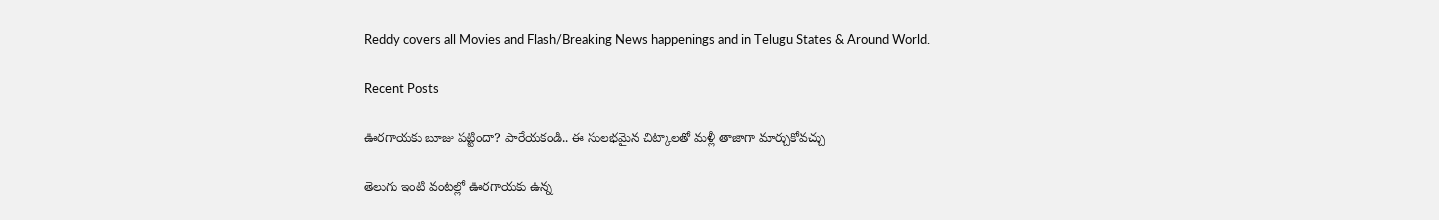Reddy covers all Movies and Flash/Breaking News happenings and in Telugu States & Around World.

Recent Posts

ఊరగాయకు బూజు పట్టిందా? పారేయకండి.. ఈ సులభమైన చిట్కాలతో మళ్లీ తాజాగా మార్చుకోవచ్చు

తెలుగు ఇంటి వంటల్లో ఊరగాయకు ఉన్న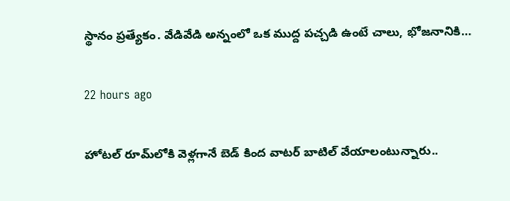స్థానం ప్రత్యేకం. వేడివేడి అన్నంలో ఒక ముద్ద పచ్చడి ఉంటే చాలు, భోజనానికి…

22 hours ago

హోటల్ రూమ్‌లోకి వెళ్లగానే బెడ్ కింద వాటర్ బాటిల్ వేయాలంటున్నారు..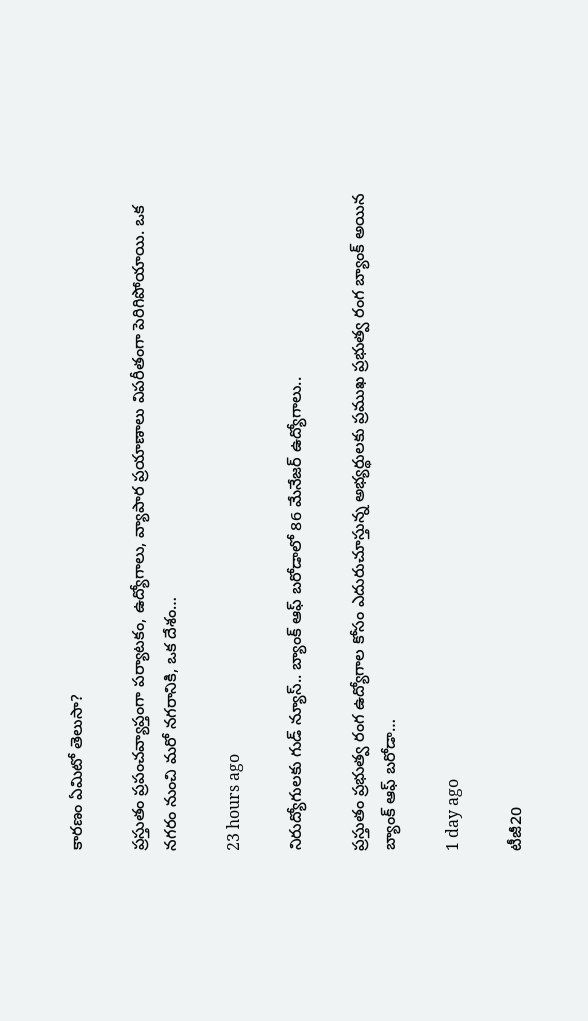కారణం ఏమిటో తెలుసా?

ప్రస్తుతం ప్రపంచవ్యాప్తంగా పర్యాటకం, ఉద్యోగాలు, వ్యాపార ప్రయాణాలు విపరీతంగా పెరిగిపోయాయి. ఒక నగరం నుంచి మరో నగరానికి, ఒక దేశం…

23 hours ago

నిరుద్యోగులకు గుడ్ న్యూస్.. బ్యాంక్ ఆఫ్ బరోడాలో 86 మేనేజర్ ఉద్యోగాలు..

ప్రస్తుతం ప్రభుత్వ రంగ ఉద్యోగాల కోసం ఎదురుచూస్తున్న అభ్యర్థులకు ప్రముఖ ప్రభుత్వ రంగ బ్యాంక్ అయిన బ్యాంక్ ఆఫ్ బరోడా…

1 day ago

టీజీ20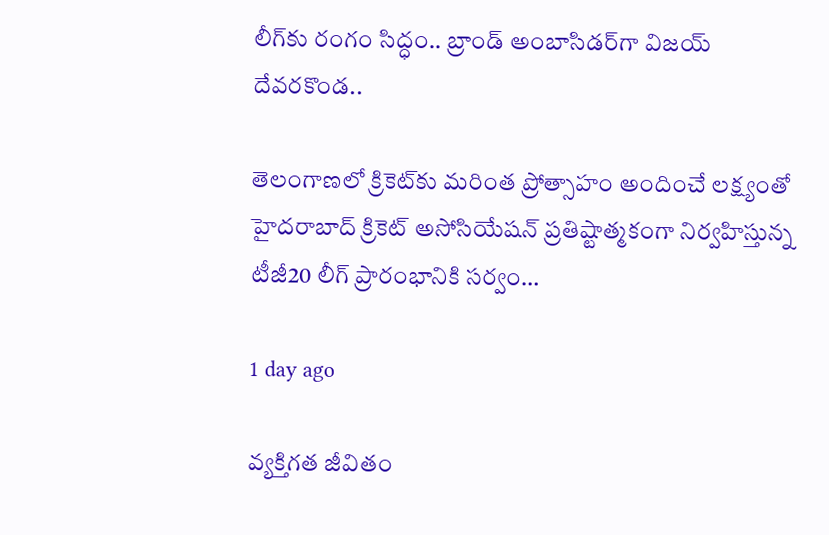లీగ్‌కు రంగం సిద్ధం.. బ్రాండ్ అంబాసిడర్‌గా విజయ్ దేవరకొండ..

తెలంగాణలో క్రికెట్‌కు మరింత ప్రోత్సాహం అందించే లక్ష్యంతో హైదరాబాద్ క్రికెట్ అసోసియేషన్ ప్రతిష్టాత్మకంగా నిర్వహిస్తున్న టీజీ20 లీగ్ ప్రారంభానికి సర్వం…

1 day ago

వ్యక్తిగత జీవితం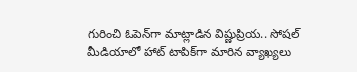గురించి ఓపెన్‌గా మాట్లాడిన విష్ణుప్రియ.. సోషల్ మీడియాలో హాట్ టాపిక్‌గా మారిన వ్యాఖ్యలు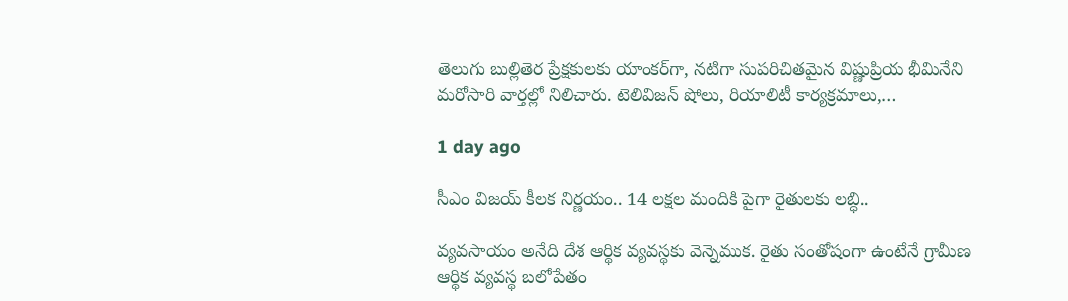తెలుగు బుల్లితెర ప్రేక్షకులకు యాంకర్‌గా, నటిగా సుపరిచితమైన విష్ణుప్రియ భీమినేని మరోసారి వార్తల్లో నిలిచారు. టెలివిజన్ షోలు, రియాలిటీ కార్యక్రమాలు,…

1 day ago

సీఎం విజయ్ కీలక నిర్ణయం.. 14 లక్షల మందికి పైగా రైతులకు లబ్ధి..

వ్యవసాయం అనేది దేశ ఆర్థిక వ్యవస్థకు వెన్నెముక. రైతు సంతోషంగా ఉంటేనే గ్రామీణ ఆర్థిక వ్యవస్థ బలోపేతం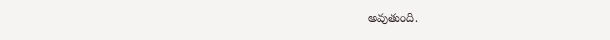అవుతుంది.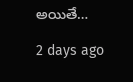అయితే…

2 days ago